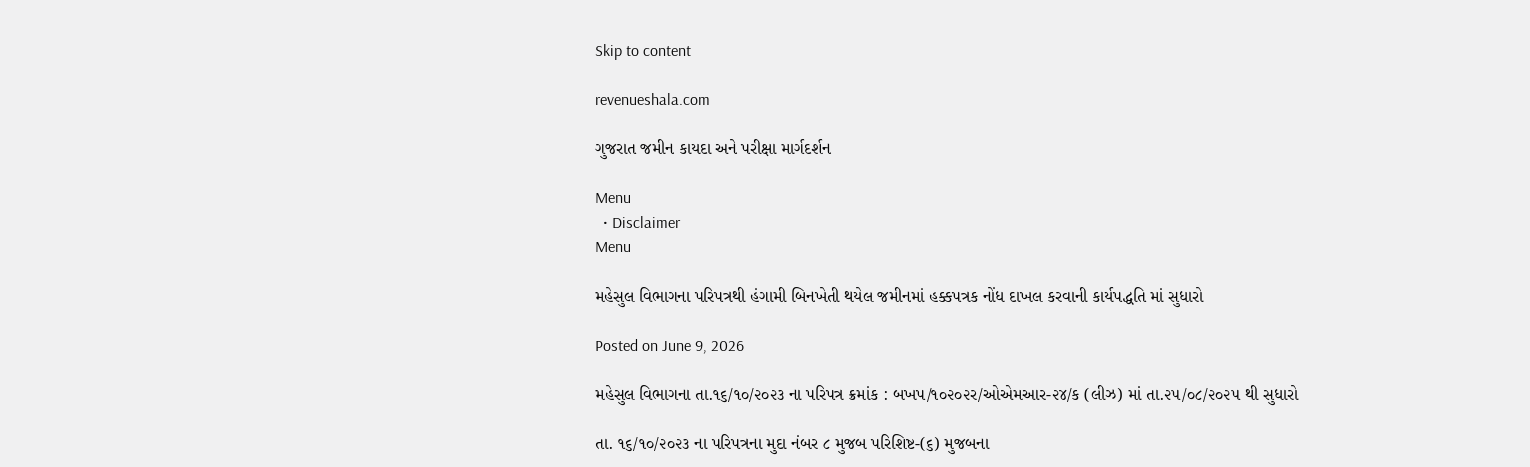Skip to content

revenueshala.com

ગુજરાત જમીન કાયદા અને પરીક્ષા માર્ગદર્શન

Menu
  • Disclaimer
Menu

મહેસુલ વિભાગના પરિપત્રથી હંગામી બિનખેતી થયેલ જમીનમાં હક્કપત્રક નોંધ દાખલ કરવાની કાર્યપદ્ધતિ માં સુધારો

Posted on June 9, 2026

મહેસુલ વિભાગના તા.૧૬/૧૦/૨૦૨૩ ના પરિપત્ર ક્રમાંક : બખપ/૧૦૨૦૨ર/ઓએમઆર-૨૪/ક (લીઝ) માં તા.૨૫/૦૮/૨૦૨૫ થી સુધારો

તા. ૧૬/૧૦/૨૦૨૩ ના પરિપત્રના મુદા નંબર ૮ મુજબ પરિશિષ્ટ-(૬) મુજબના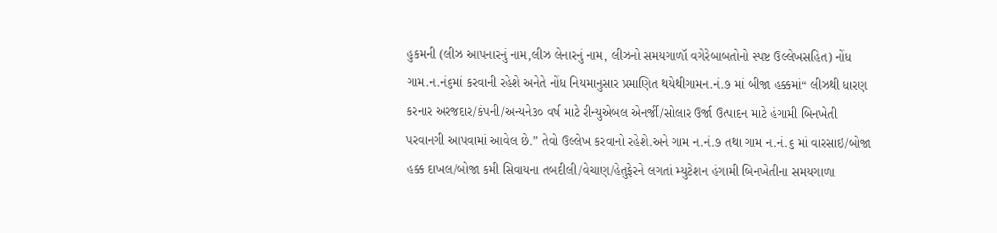હુકમની (લીઝ આપનારનું નામ,લીઝ લેનારનું નામ, લીઝનો સમયગાળૉ વગેરેબાબતોનો સ્પષ્ટ ઉલ્લેખસહિત) નોંધ ગામ.ન.નં૬માં કરવાની રહેશે અનેતે નોંધ નિયમાનુસાર પ્રમાણિત થયેથીગામન.નં.૭ માં બીજા હક્કમાં“ લીઝથી ધારણ કરનાર અરજદાર/કંપની/અન્યને૩૦ વર્ષ માટે રીન્યુએબલ એનર્જી/સોલાર ઉર્જા ઉત્પાદન માટે હંગામી બિનખેતી પરવાનગી આપવામાં આવેલ છે.” તેવો ઉલ્લેખ કરવાનો રહેશે.અને ગામ ન.નં.૭ તથા ગામ ન.નં.૬ માં વારસાઇ/બોજા હક્ક દાખલ/બોજા કમી સિવાયના તબદીલી/વેચાણ/હેતુફેરને લગતાં મ્યુટેશન હંગામી બિનખેતીના સમયગાળા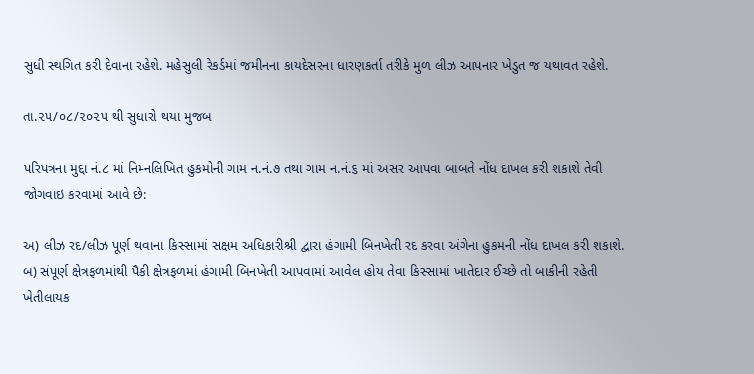સુધી સ્થગિત કરી દેવાના રહેશે. મહેસુલી રેકર્ડમાં જમીનના કાયદેસરના ધારણકર્તા તરીકે મુળ લીઝ આપનાર ખેડુત જ યથાવત રહેશે.

તા.૨૫/૦૮/૨૦૨૫ થી સુધારો થયા મુજબ

પરિપત્રના મુદ્દા નં.૮ માં નિમ્નલિખિત હુકમોની ગામ ન.નં.૭ તથા ગામ ન.નં.૬ માં અસર આપવા બાબતે નોંધ દાખલ કરી શકાશે તેવી જોગવાઇ કરવામાં આવે છે:

અ) લીઝ રદ/લીઝ પૂર્ણ થવાના કિસ્સામાં સક્ષમ અધિકારીશ્રી દ્વારા હંગામી બિનખેતી રદ કરવા અંગેના હુકમની નોંધ દાખલ કરી શકાશે.
બ) સંપૂર્ણ ક્ષેત્રફળમાંથી પૈકી ક્ષેત્રફળમાં હંગામી બિનખેતી આપવામાં આવેલ હોય તેવા કિસ્સામાં ખાતેદાર ઈચ્છે તો બાકીની રહેતી ખેતીલાયક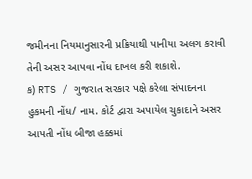જમીનના નિયમાનુસારની પ્રક્રિયાથી પાનીયા અલગ કરાવી તેની અસર આપવા નોંધ દાખલ કરી શકાશે.
ક) RTS / ગુજરાત સરકાર પક્ષે કરેલા સંપાદનના હુકમની નોંધ/ નામ. કોર્ટ દ્વારા અપાયેલ ચુકાદાને અસર આપતી નોંધ બીજા હક્કમાં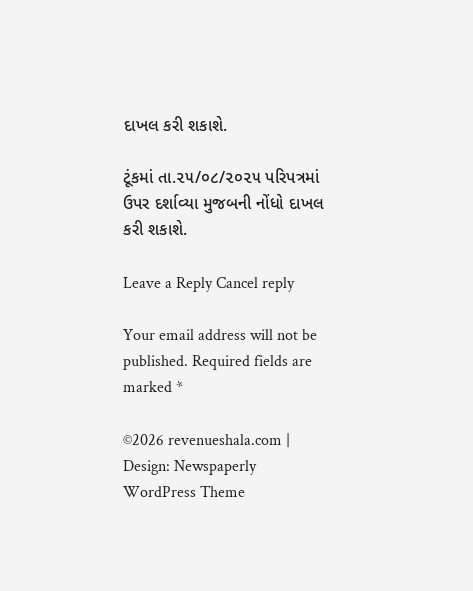દાખલ કરી શકાશે.

ટૂંકમાં તા.૨૫/૦૮/૨૦૨૫ પરિપત્રમાં ઉપર દર્શાવ્યા મુજબની નોંધો દાખલ કરી શકાશે.

Leave a Reply Cancel reply

Your email address will not be published. Required fields are marked *

©2026 revenueshala.com | Design: Newspaperly WordPress Theme